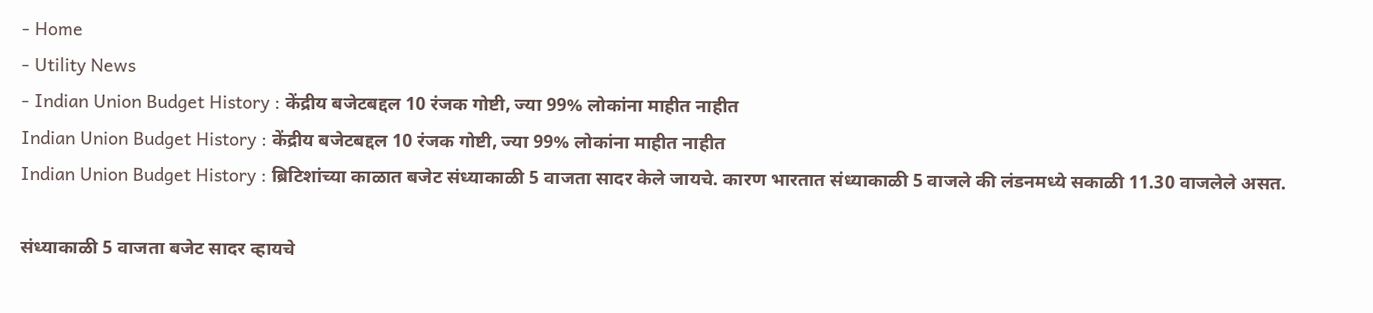- Home
- Utility News
- Indian Union Budget History : केंद्रीय बजेटबद्दल 10 रंजक गोष्टी, ज्या 99% लोकांना माहीत नाहीत
Indian Union Budget History : केंद्रीय बजेटबद्दल 10 रंजक गोष्टी, ज्या 99% लोकांना माहीत नाहीत
Indian Union Budget History : ब्रिटिशांच्या काळात बजेट संध्याकाळी 5 वाजता सादर केले जायचे. कारण भारतात संध्याकाळी 5 वाजले की लंडनमध्ये सकाळी 11.30 वाजलेले असत.

संध्याकाळी 5 वाजता बजेट सादर व्हायचे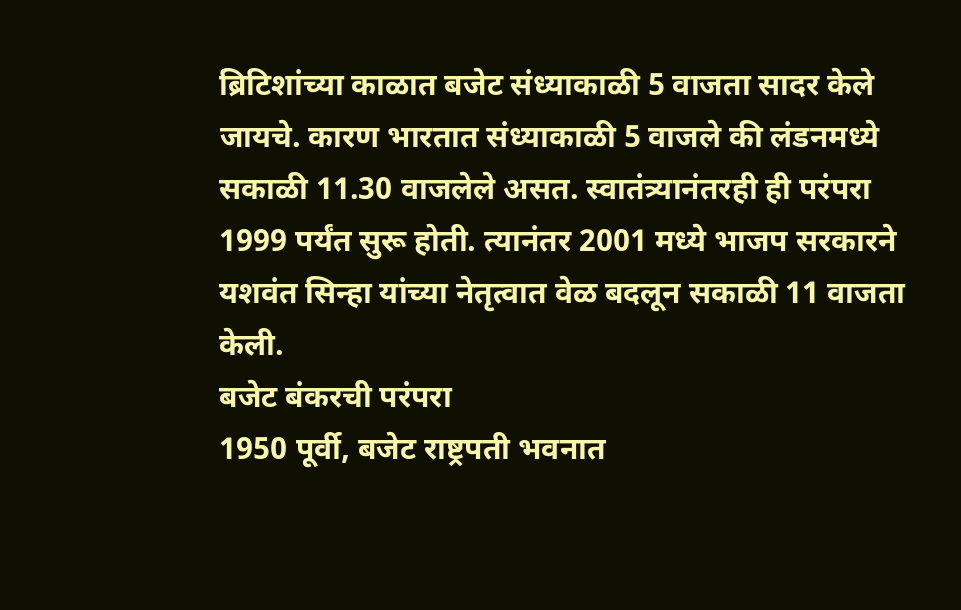ब्रिटिशांच्या काळात बजेट संध्याकाळी 5 वाजता सादर केले जायचे. कारण भारतात संध्याकाळी 5 वाजले की लंडनमध्ये सकाळी 11.30 वाजलेले असत. स्वातंत्र्यानंतरही ही परंपरा 1999 पर्यंत सुरू होती. त्यानंतर 2001 मध्ये भाजप सरकारने यशवंत सिन्हा यांच्या नेतृत्वात वेळ बदलून सकाळी 11 वाजता केली.
बजेट बंकरची परंपरा
1950 पूर्वी, बजेट राष्ट्रपती भवनात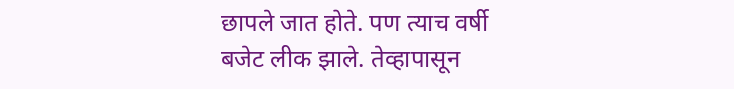छापले जात होते. पण त्याच वर्षी बजेट लीक झाले. तेव्हापासून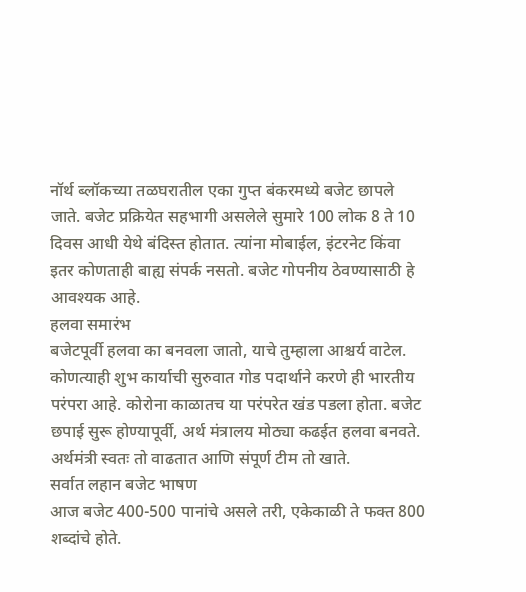नॉर्थ ब्लॉकच्या तळघरातील एका गुप्त बंकरमध्ये बजेट छापले जाते. बजेट प्रक्रियेत सहभागी असलेले सुमारे 100 लोक 8 ते 10 दिवस आधी येथे बंदिस्त होतात. त्यांना मोबाईल, इंटरनेट किंवा इतर कोणताही बाह्य संपर्क नसतो. बजेट गोपनीय ठेवण्यासाठी हे आवश्यक आहे.
हलवा समारंभ
बजेटपूर्वी हलवा का बनवला जातो, याचे तुम्हाला आश्चर्य वाटेल. कोणत्याही शुभ कार्याची सुरुवात गोड पदार्थाने करणे ही भारतीय परंपरा आहे. कोरोना काळातच या परंपरेत खंड पडला होता. बजेट छपाई सुरू होण्यापूर्वी, अर्थ मंत्रालय मोठ्या कढईत हलवा बनवते. अर्थमंत्री स्वतः तो वाढतात आणि संपूर्ण टीम तो खाते.
सर्वात लहान बजेट भाषण
आज बजेट 400-500 पानांचे असले तरी, एकेकाळी ते फक्त 800 शब्दांचे होते.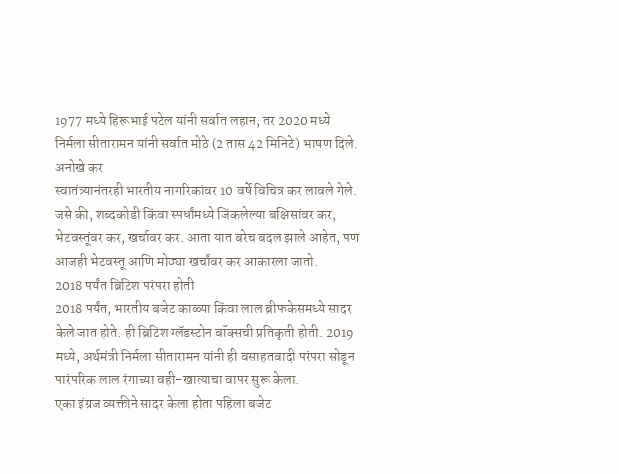1977 मध्ये हिरूभाई पटेल यांनी सर्वात लहान, तर 2020 मध्ये निर्मला सीतारामन यांनी सर्वात मोठे (2 तास 42 मिनिटे) भाषण दिले.
अनोखे कर
स्वातंत्र्यानंतरही भारतीय नागरिकांवर 10 वर्षे विचित्र कर लावले गेले. जसे की, शब्दकोडी किंवा स्पर्धांमध्ये जिंकलेल्या बक्षिसांवर कर, भेटवस्तूंवर कर, खर्चावर कर. आता यात बरेच बदल झाले आहेत, पण आजही भेटवस्तू आणि मोठ्या खर्चांवर कर आकारला जातो.
2018 पर्यंत ब्रिटिश परंपरा होती
2018 पर्यंत, भारतीय बजेट काळ्या किंवा लाल ब्रीफकेसमध्ये सादर केले जात होते. ही ब्रिटिश ग्लॅडस्टोन बॉक्सची प्रतिकृती होती. 2019 मध्ये, अर्थमंत्री निर्मला सीतारामन यांनी ही वसाहतवादी परंपरा सोडून पारंपरिक लाल रंगाच्या वही-खात्याचा वापर सुरू केला.
एका इंग्रज व्यक्तीने सादर केला होता पहिला बजेट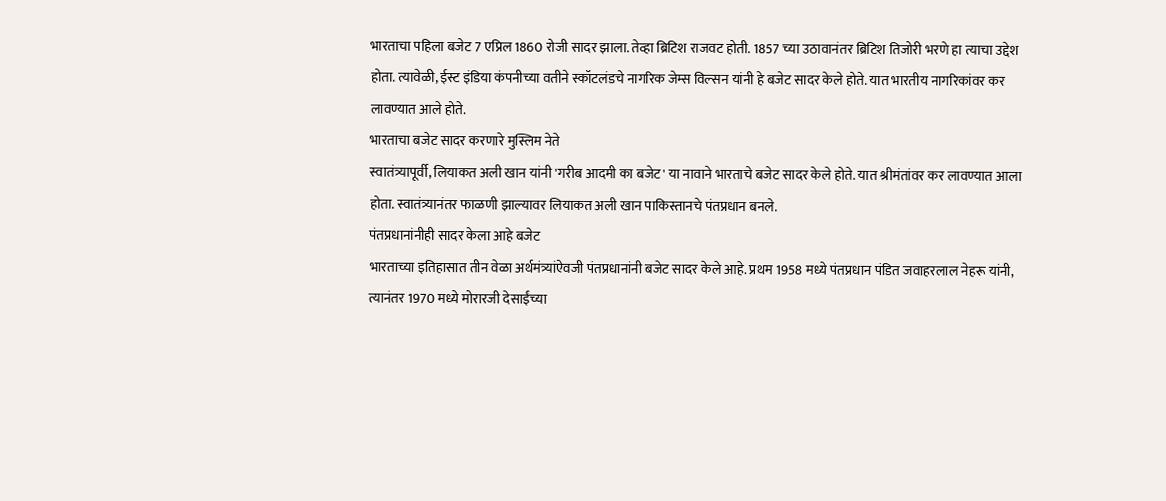भारताचा पहिला बजेट 7 एप्रिल 1860 रोजी सादर झाला. तेव्हा ब्रिटिश राजवट होती. 1857 च्या उठावानंतर ब्रिटिश तिजोरी भरणे हा त्याचा उद्देश होता. त्यावेळी, ईस्ट इंडिया कंपनीच्या वतीने स्कॉटलंडचे नागरिक जेम्स विल्सन यांनी हे बजेट सादर केले होते. यात भारतीय नागरिकांवर कर लावण्यात आले होते.
भारताचा बजेट सादर करणारे मुस्लिम नेते
स्वातंत्र्यापूर्वी, लियाकत अली खान यांनी 'गरीब आदमी का बजेट' या नावाने भारताचे बजेट सादर केले होते. यात श्रीमंतांवर कर लावण्यात आला होता. स्वातंत्र्यानंतर फाळणी झाल्यावर लियाकत अली खान पाकिस्तानचे पंतप्रधान बनले.
पंतप्रधानांनीही सादर केला आहे बजेट
भारताच्या इतिहासात तीन वेळा अर्थमंत्र्यांऐवजी पंतप्रधानांनी बजेट सादर केले आहे. प्रथम 1958 मध्ये पंतप्रधान पंडित जवाहरलाल नेहरू यांनी, त्यानंतर 1970 मध्ये मोरारजी देसाईंच्या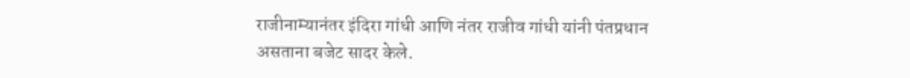राजीनाम्यानंतर इंदिरा गांधी आणि नंतर राजीव गांधी यांनी पंतप्रधान असताना बजेट सादर केले.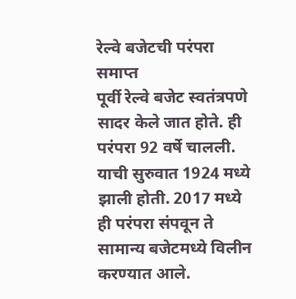रेल्वे बजेटची परंपरा समाप्त
पूर्वी रेल्वे बजेट स्वतंत्रपणे सादर केले जात होते. ही परंपरा 92 वर्षे चालली. याची सुरुवात 1924 मध्ये झाली होती. 2017 मध्ये ही परंपरा संपवून ते सामान्य बजेटमध्ये विलीन करण्यात आले.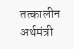तत्कालीन अर्थमंत्री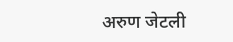अरुण जेटली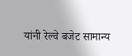यांनी रेल्वे बजेट सामान्य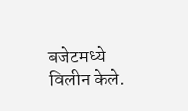बजेटमध्ये विलीन केले.